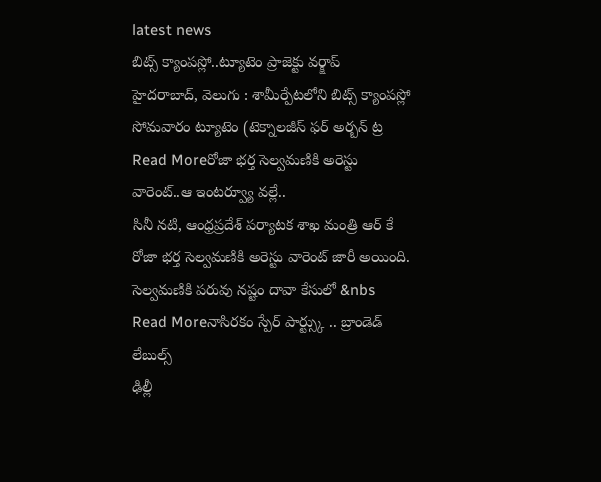latest news
బిట్స్ క్యాంపస్లో..ట్యూటెం ప్రాజెక్టు వర్క్షాప్
హైదరాబాద్, వెలుగు : శామీర్పేటలోని బిట్స్ క్యాంపస్లో సోమవారం ట్యూటెం (టెక్నాలజీస్ ఫర్ అర్బన్ ట్ర
Read Moreరోజా భర్త సెల్వమణికి అరెస్టు వారెంట్..ఆ ఇంటర్వ్యూ వల్లే..
సినీ నటి, ఆంధ్రప్రదేశ్ పర్యాటక శాఖ మంత్రి ఆర్ కే రోజా భర్త సెల్వమణికి అరెస్టు వారెంట్ జారీ అయింది. సెల్వమణికి పరువు నష్టం దావా కేసులో &nbs
Read Moreనాసిరకం స్పేర్ పార్ట్స్కు .. బ్రాండెడ్ లేబుల్స్
ఢిల్లీ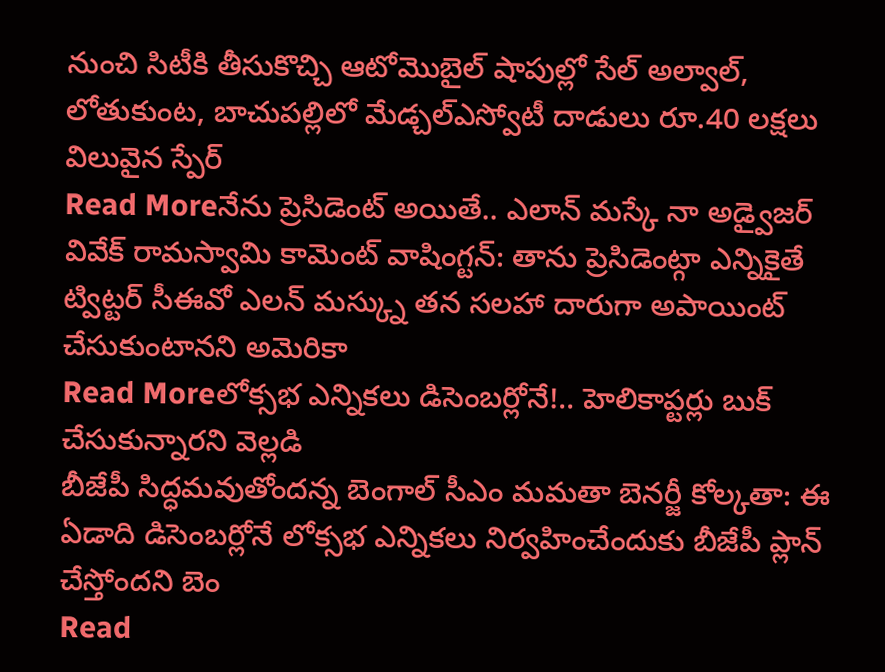నుంచి సిటీకి తీసుకొచ్చి ఆటోమొబైల్ షాపుల్లో సేల్ అల్వాల్, లోతుకుంట, బాచుపల్లిలో మేడ్చల్ఎస్వోటీ దాడులు రూ.40 లక్షలు విలువైన స్పేర్
Read Moreనేను ప్రెసిడెంట్ అయితే.. ఎలాన్ మస్కే నా అడ్వైజర్
వివేక్ రామస్వామి కామెంట్ వాషింగ్టన్: తాను ప్రెసిడెంట్గా ఎన్నికైతే ట్విట్టర్ సీఈవో ఎలన్ మస్క్ను తన సలహా దారుగా అపాయింట్ చేసుకుంటానని అమెరికా
Read Moreలోక్సభ ఎన్నికలు డిసెంబర్లోనే!.. హెలికాప్టర్లు బుక్ చేసుకున్నారని వెల్లడి
బీజేపీ సిద్ధమవుతోందన్న బెంగాల్ సీఎం మమతా బెనర్జీ కోల్కతా: ఈ ఏడాది డిసెంబర్లోనే లోక్సభ ఎన్నికలు నిర్వహించేందుకు బీజేపీ ప్లాన్ చేస్తోందని బెం
Read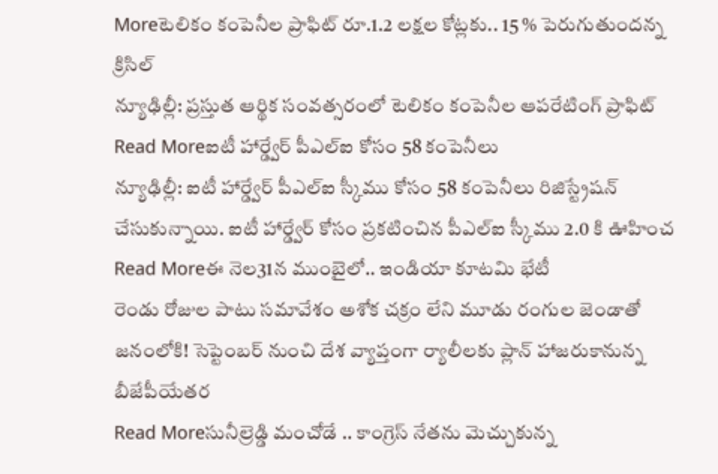Moreటెలికం కంపెనీల ప్రాఫిట్ రూ.1.2 లక్షల కోట్లకు.. 15 % పెరుగుతుందన్న క్రిసిల్
న్యూఢిల్లీ: ప్రస్తుత ఆర్థిక సంవత్సరంలో టెలికం కంపెనీల ఆపరేటింగ్ ప్రాఫిట్
Read Moreఐటీ హార్డ్వేర్ పీఎల్ఐ కోసం 58 కంపెనీలు
న్యూఢిల్లీ: ఐటీ హార్డ్వేర్ పీఎల్ఐ స్కీము కోసం 58 కంపెనీలు రిజిస్ట్రేషన్ చేసుకున్నాయి. ఐటీ హార్డ్వేర్ కోసం ప్రకటించిన పీఎల్ఐ స్కీము 2.0 కి ఊహించ
Read Moreఈ నెల31న ముంబైలో.. ఇండియా కూటమి భేటీ
రెండు రోజుల పాటు సమావేశం అశోక చక్రం లేని మూడు రంగుల జెండాతో జనంలోకి! సెప్టెంబర్ నుంచి దేశ వ్యాప్తంగా ర్యాలీలకు ప్లాన్ హాజరుకానున్న బీజేపీయేతర
Read Moreసునీల్రెడ్డి మంచోడే .. కాంగ్రెస్ నేతను మెచ్చుకున్న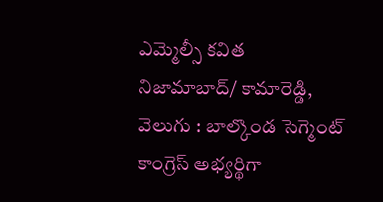ఎమ్మెల్సీ కవిత
నిజామాబాద్/ కామారెడ్డి, వెలుగు : బాల్కొండ సెగ్మెంట్ కాంగ్రెస్ అభ్యర్థిగా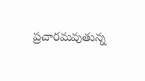ప్రచారమవుతున్న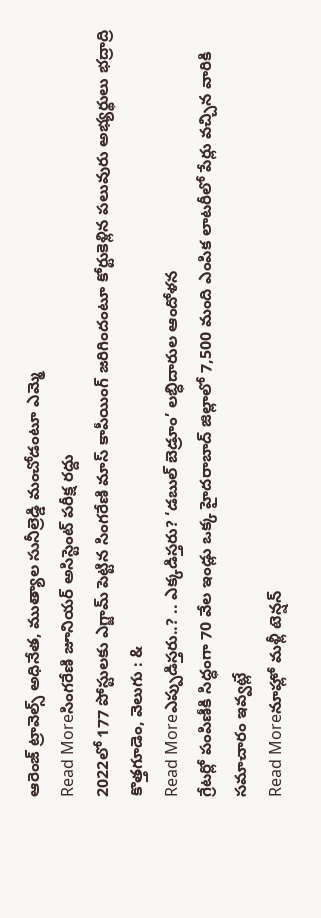ఆరెంజ్ ట్రావెల్స్ అధినేత, ముత్యాల సునీల్రెడ్డి మంచోడంటూ ఎమ్మె
Read Moreసింగరేణి జూనియర్ అసిస్టెంట్ పరీక్ష రద్దు
2022లో 177 పోస్టులకు ఎగ్జామ్ పెట్టిన సింగరేణి మాస్ కాపీయింగ్ జరిగిందంటూ కోర్టుకెళ్లిన పలువురు అభ్యర్థులు భద్రాద్రి కొత్తగూడెం, వెలుగు : &
Read Moreఎప్పుడిస్తరు..? .. ఎక్కడిస్తరు? ‘డబుల్ బెడ్రూం’ లబ్ధిదారుల ఆందోళన
గ్రేటర్లో పంపిణీకి సిద్ధంగా 70 వేల ఇండ్లు ఒక్క హైదరాబాద్ జిల్లాలో 7,500 మంది ఎంపిక లాటరీలో పేర్లు వచ్చిన వారికి సమాచారం ఇవ్వట్లే
Read Moreనూహ్లో మళ్లీ టెన్షన్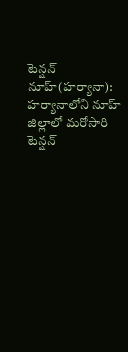టెన్షన్
నూహ్(హర్యానా): హర్యానాలోని నూహ్ జిల్లాలో మరోసారి టెన్షన్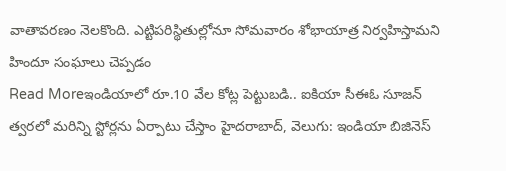వాతావరణం నెలకొంది. ఎట్టిపరిస్థితుల్లోనూ సోమవారం శోభాయాత్ర నిర్వహిస్తామని హిందూ సంఘాలు చెప్పడం
Read Moreఇండియాలో రూ.10 వేల కోట్ల పెట్టుబడి.. ఐకియా సీఈఓ సూజన్
త్వరలో మరిన్ని స్టోర్లను ఏర్పాటు చేస్తాం హైదరాబాద్, వెలుగు: ఇండియా బిజినెస్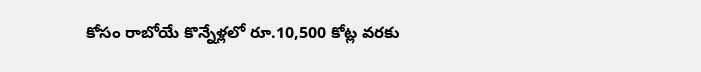కోసం రాబోయే కొన్నేళ్లలో రూ.10,500 కోట్ల వరకు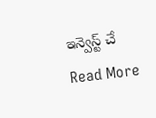ఇన్వెస్ట్ చే
Read More